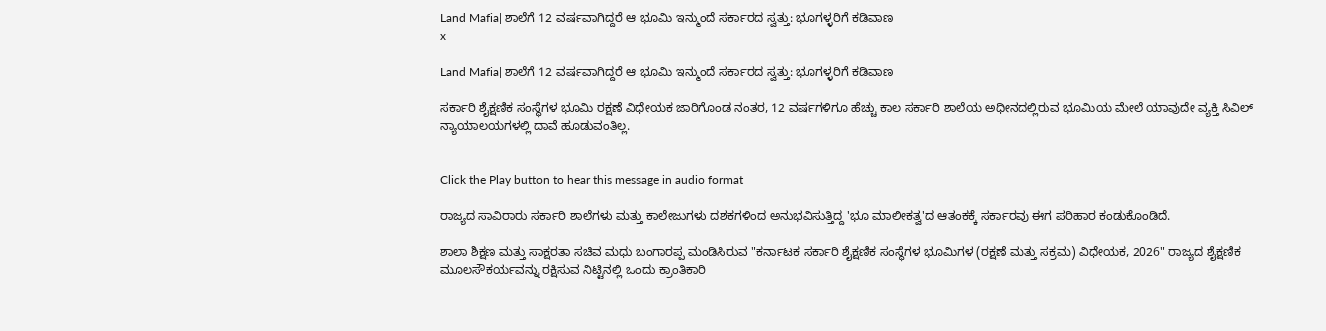Land Mafia| ಶಾಲೆಗೆ 12 ವರ್ಷವಾಗಿದ್ದರೆ ಆ ಭೂಮಿ ಇನ್ಮುಂದೆ ಸರ್ಕಾರದ ಸ್ವತ್ತು: ಭೂಗಳ್ಳರಿಗೆ ಕಡಿವಾಣ
x

Land Mafia| ಶಾಲೆಗೆ 12 ವರ್ಷವಾಗಿದ್ದರೆ ಆ ಭೂಮಿ ಇನ್ಮುಂದೆ ಸರ್ಕಾರದ ಸ್ವತ್ತು: ಭೂಗಳ್ಳರಿಗೆ ಕಡಿವಾಣ

ಸರ್ಕಾರಿ ಶೈಕ್ಷಣಿಕ ಸಂಸ್ಥೆಗಳ ಭೂಮಿ ರಕ್ಷಣೆ ವಿಧೇಯಕ ಜಾರಿಗೊಂಡ ನಂತರ, 12 ವರ್ಷಗಳಿಗೂ ಹೆಚ್ಚು ಕಾಲ ಸರ್ಕಾರಿ ಶಾಲೆಯ ಅಧೀನದಲ್ಲಿರುವ ಭೂಮಿಯ ಮೇಲೆ ಯಾವುದೇ ವ್ಯಕ್ತಿ ಸಿವಿಲ್ ನ್ಯಾಯಾಲಯಗಳಲ್ಲಿ ದಾವೆ ಹೂಡುವಂತಿಲ್ಲ.


Click the Play button to hear this message in audio format

ರಾಜ್ಯದ ಸಾವಿರಾರು ಸರ್ಕಾರಿ ಶಾಲೆಗಳು ಮತ್ತು ಕಾಲೇಜುಗಳು ದಶಕಗಳಿಂದ ಅನುಭವಿಸುತ್ತಿದ್ದ 'ಭೂ ಮಾಲೀಕತ್ವ'ದ ಆತಂಕಕ್ಕೆ ಸರ್ಕಾರವು ಈಗ ಪರಿಹಾರ ಕಂಡುಕೊಂಡಿದೆ.

ಶಾಲಾ ಶಿಕ್ಷಣ ಮತ್ತು ಸಾಕ್ಷರತಾ ಸಚಿವ ಮಧು ಬಂಗಾರಪ್ಪ ಮಂಡಿಸಿರುವ "ಕರ್ನಾಟಕ ಸರ್ಕಾರಿ ಶೈಕ್ಷಣಿಕ ಸಂಸ್ಥೆಗಳ ಭೂಮಿಗಳ (ರಕ್ಷಣೆ ಮತ್ತು ಸಕ್ರಮ) ವಿಧೇಯಕ, 2026" ರಾಜ್ಯದ ಶೈಕ್ಷಣಿಕ ಮೂಲಸೌಕರ್ಯವನ್ನು ರಕ್ಷಿಸುವ ನಿಟ್ಟಿನಲ್ಲಿ ಒಂದು ಕ್ರಾಂತಿಕಾರಿ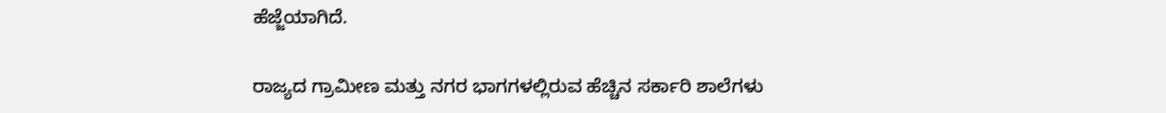ಹೆಜ್ಜೆಯಾಗಿದೆ.

ರಾಜ್ಯದ ಗ್ರಾಮೀಣ ಮತ್ತು ನಗರ ಭಾಗಗಳಲ್ಲಿರುವ ಹೆಚ್ಚಿನ ಸರ್ಕಾರಿ ಶಾಲೆಗಳು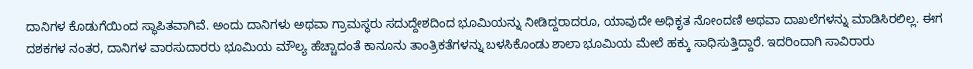ದಾನಿಗಳ ಕೊಡುಗೆಯಿಂದ ಸ್ಥಾಪಿತವಾಗಿವೆ. ಅಂದು ದಾನಿಗಳು ಅಥವಾ ಗ್ರಾಮಸ್ಥರು ಸದುದ್ದೇಶದಿಂದ ಭೂಮಿಯನ್ನು ನೀಡಿದ್ದರಾದರೂ, ಯಾವುದೇ ಅಧಿಕೃತ ನೋಂದಣಿ ಅಥವಾ ದಾಖಲೆಗಳನ್ನು ಮಾಡಿಸಿರಲಿಲ್ಲ. ಈಗ ದಶಕಗಳ ನಂತರ, ದಾನಿಗಳ ವಾರಸುದಾರರು ಭೂಮಿಯ ಮೌಲ್ಯ ಹೆಚ್ಚಾದಂತೆ ಕಾನೂನು ತಾಂತ್ರಿಕತೆಗಳನ್ನು ಬಳಸಿಕೊಂಡು ಶಾಲಾ ಭೂಮಿಯ ಮೇಲೆ ಹಕ್ಕು ಸಾಧಿಸುತ್ತಿದ್ದಾರೆ. ಇದರಿಂದಾಗಿ ಸಾವಿರಾರು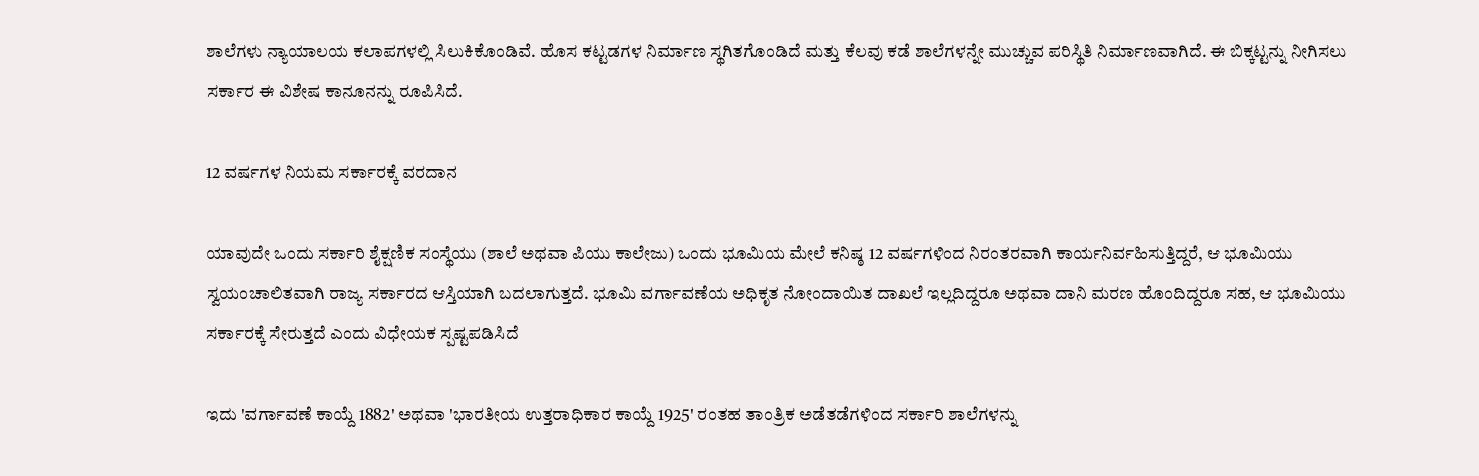ಶಾಲೆಗಳು ನ್ಯಾಯಾಲಯ ಕಲಾಪಗಳಲ್ಲಿ ಸಿಲುಕಿಕೊಂಡಿವೆ. ಹೊಸ ಕಟ್ಟಡಗಳ ನಿರ್ಮಾಣ ಸ್ಥಗಿತಗೊಂಡಿದೆ ಮತ್ತು ಕೆಲವು ಕಡೆ ಶಾಲೆಗಳನ್ನೇ ಮುಚ್ಚುವ ಪರಿಸ್ಥಿತಿ ನಿರ್ಮಾಣವಾಗಿದೆ. ಈ ಬಿಕ್ಕಟ್ಟನ್ನು ನೀಗಿಸಲು ಸರ್ಕಾರ ಈ ವಿಶೇಷ ಕಾನೂನನ್ನು ರೂಪಿಸಿದೆ.

12 ವರ್ಷಗಳ ನಿಯಮ ಸರ್ಕಾರಕ್ಕೆ ವರದಾನ

ಯಾವುದೇ ಒಂದು ಸರ್ಕಾರಿ ಶೈಕ್ಷಣಿಕ ಸಂಸ್ಥೆಯು (ಶಾಲೆ ಅಥವಾ ಪಿಯು ಕಾಲೇಜು) ಒಂದು ಭೂಮಿಯ ಮೇಲೆ ಕನಿಷ್ಠ 12 ವರ್ಷಗಳಿಂದ ನಿರಂತರವಾಗಿ ಕಾರ್ಯನಿರ್ವಹಿಸುತ್ತಿದ್ದರೆ, ಆ ಭೂಮಿಯು ಸ್ವಯಂಚಾಲಿತವಾಗಿ ರಾಜ್ಯ ಸರ್ಕಾರದ ಆಸ್ತಿಯಾಗಿ ಬದಲಾಗುತ್ತದೆ. ಭೂಮಿ ವರ್ಗಾವಣೆಯ ಅಧಿಕೃತ ನೋಂದಾಯಿತ ದಾಖಲೆ ಇಲ್ಲದಿದ್ದರೂ ಅಥವಾ ದಾನಿ ಮರಣ ಹೊಂದಿದ್ದರೂ ಸಹ, ಆ ಭೂಮಿಯು ಸರ್ಕಾರಕ್ಕೆ ಸೇರುತ್ತದೆ ಎಂದು ವಿಧೇಯಕ ಸ್ಪಷ್ಟಪಡಿಸಿದೆ

ಇದು 'ವರ್ಗಾವಣೆ ಕಾಯ್ದೆ 1882' ಅಥವಾ 'ಭಾರತೀಯ ಉತ್ತರಾಧಿಕಾರ ಕಾಯ್ದೆ 1925' ರಂತಹ ತಾಂತ್ರಿಕ ಅಡೆತಡೆಗಳಿಂದ ಸರ್ಕಾರಿ ಶಾಲೆಗಳನ್ನು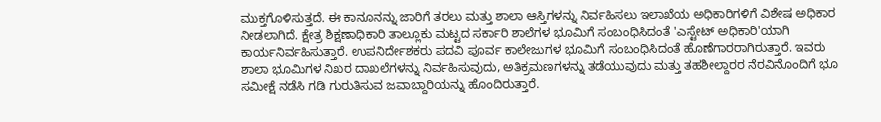ಮುಕ್ತಗೊಳಿಸುತ್ತದೆ. ಈ ಕಾನೂನನ್ನು ಜಾರಿಗೆ ತರಲು ಮತ್ತು ಶಾಲಾ ಆಸ್ತಿಗಳನ್ನು ನಿರ್ವಹಿಸಲು ಇಲಾಖೆಯ ಅಧಿಕಾರಿಗಳಿಗೆ ವಿಶೇಷ ಅಧಿಕಾರ ನೀಡಲಾಗಿದೆ. ಕ್ಷೇತ್ರ ಶಿಕ್ಷಣಾಧಿಕಾರಿ ತಾಲ್ಲೂಕು ಮಟ್ಟದ ಸರ್ಕಾರಿ ಶಾಲೆಗಳ ಭೂಮಿಗೆ ಸಂಬಂಧಿಸಿದಂತೆ 'ಎಸ್ಟೇಟ್ ಅಧಿಕಾರಿ'ಯಾಗಿ ಕಾರ್ಯನಿರ್ವಹಿಸುತ್ತಾರೆ. ಉಪನಿರ್ದೇಶಕರು ಪದವಿ ಪೂರ್ವ ಕಾಲೇಜುಗಳ ಭೂಮಿಗೆ ಸಂಬಂಧಿಸಿದಂತೆ ಹೊಣೆಗಾರರಾಗಿರುತ್ತಾರೆ. ಇವರು ಶಾಲಾ ಭೂಮಿಗಳ ನಿಖರ ದಾಖಲೆಗಳನ್ನು ನಿರ್ವಹಿಸುವುದು, ಅತಿಕ್ರಮಣಗಳನ್ನು ತಡೆಯುವುದು ಮತ್ತು ತಹಶೀಲ್ದಾರರ ನೆರವಿನೊಂದಿಗೆ ಭೂ ಸಮೀಕ್ಷೆ ನಡೆಸಿ ಗಡಿ ಗುರುತಿಸುವ ಜವಾಬ್ದಾರಿಯನ್ನು ಹೊಂದಿರುತ್ತಾರೆ.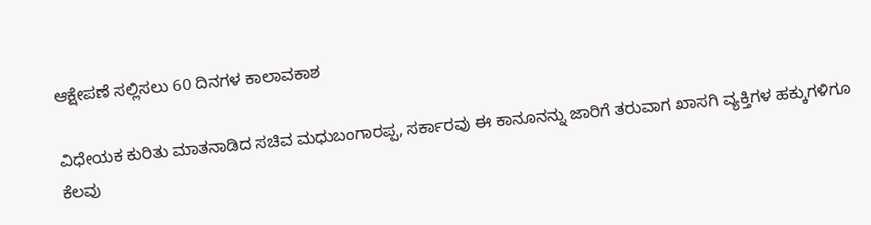ಆಕ್ಷೇಪಣೆ ಸಲ್ಲಿಸಲು 60 ದಿನಗಳ ಕಾಲಾವಕಾಶ

ವಿಧೇಯಕ ಕುರಿತು ಮಾತನಾಡಿದ ಸಚಿವ ಮಧುಬಂಗಾರಪ್ಪ, ಸರ್ಕಾರವು ಈ ಕಾನೂನನ್ನು ಜಾರಿಗೆ ತರುವಾಗ ಖಾಸಗಿ ವ್ಯಕ್ತಿಗಳ ಹಕ್ಕುಗಳಿಗೂ ಕೆಲವು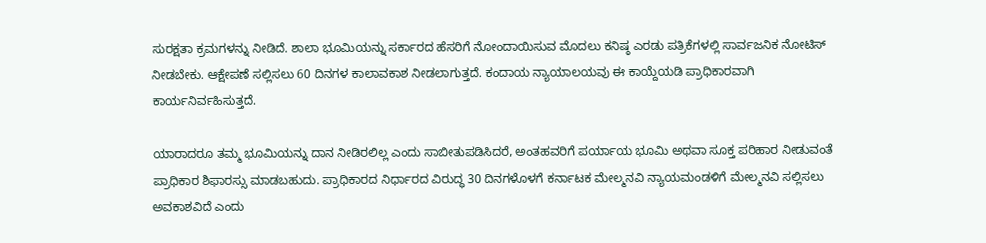ಸುರಕ್ಷತಾ ಕ್ರಮಗಳನ್ನು ನೀಡಿದೆ. ಶಾಲಾ ಭೂಮಿಯನ್ನು ಸರ್ಕಾರದ ಹೆಸರಿಗೆ ನೋಂದಾಯಿಸುವ ಮೊದಲು ಕನಿಷ್ಠ ಎರಡು ಪತ್ರಿಕೆಗಳಲ್ಲಿ ಸಾರ್ವಜನಿಕ ನೋಟಿಸ್ ನೀಡಬೇಕು. ಆಕ್ಷೇಪಣೆ ಸಲ್ಲಿಸಲು 60 ದಿನಗಳ ಕಾಲಾವಕಾಶ ನೀಡಲಾಗುತ್ತದೆ. ಕಂದಾಯ ನ್ಯಾಯಾಲಯವು ಈ ಕಾಯ್ದೆಯಡಿ ಪ್ರಾಧಿಕಾರವಾಗಿ ಕಾರ್ಯನಿರ್ವಹಿಸುತ್ತದೆ.

ಯಾರಾದರೂ ತಮ್ಮ ಭೂಮಿಯನ್ನು ದಾನ ನೀಡಿರಲಿಲ್ಲ ಎಂದು ಸಾಬೀತುಪಡಿಸಿದರೆ, ಅಂತಹವರಿಗೆ ಪರ್ಯಾಯ ಭೂಮಿ ಅಥವಾ ಸೂಕ್ತ ಪರಿಹಾರ ನೀಡುವಂತೆ ಪ್ರಾಧಿಕಾರ ಶಿಫಾರಸ್ಸು ಮಾಡಬಹುದು. ಪ್ರಾಧಿಕಾರದ ನಿರ್ಧಾರದ ವಿರುದ್ಧ 30 ದಿನಗಳೊಳಗೆ ಕರ್ನಾಟಕ ಮೇಲ್ಮನವಿ ನ್ಯಾಯಮಂಡಳಿಗೆ ಮೇಲ್ಮನವಿ ಸಲ್ಲಿಸಲು ಅವಕಾಶವಿದೆ ಎಂದು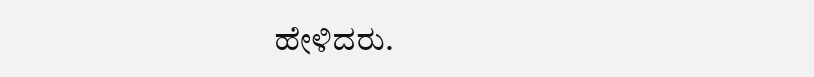ಹೇಳಿದರು.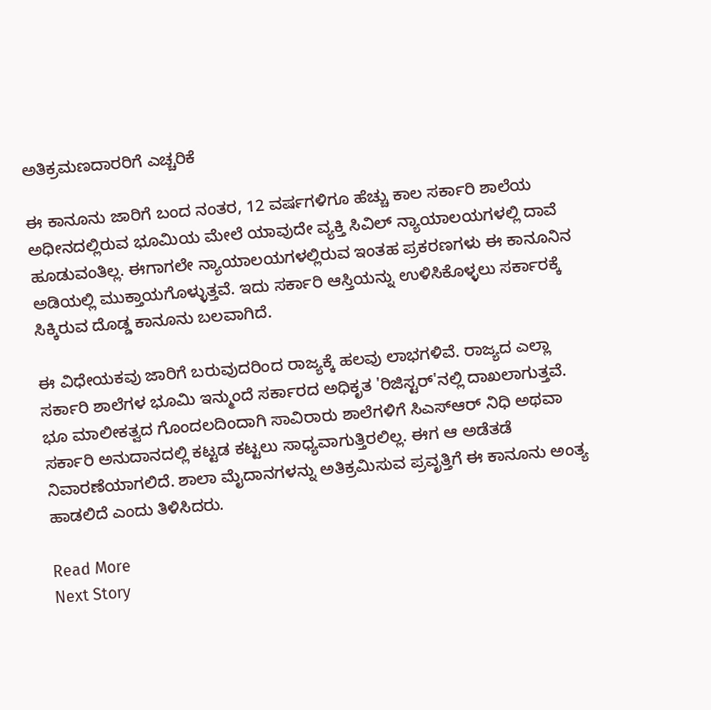ಅತಿಕ್ರಮಣದಾರರಿಗೆ ಎಚ್ಚರಿಕೆ

ಈ ಕಾನೂನು ಜಾರಿಗೆ ಬಂದ ನಂತರ, 12 ವರ್ಷಗಳಿಗೂ ಹೆಚ್ಚು ಕಾಲ ಸರ್ಕಾರಿ ಶಾಲೆಯ ಅಧೀನದಲ್ಲಿರುವ ಭೂಮಿಯ ಮೇಲೆ ಯಾವುದೇ ವ್ಯಕ್ತಿ ಸಿವಿಲ್ ನ್ಯಾಯಾಲಯಗಳಲ್ಲಿ ದಾವೆ ಹೂಡುವಂತಿಲ್ಲ. ಈಗಾಗಲೇ ನ್ಯಾಯಾಲಯಗಳಲ್ಲಿರುವ ಇಂತಹ ಪ್ರಕರಣಗಳು ಈ ಕಾನೂನಿನ ಅಡಿಯಲ್ಲಿ ಮುಕ್ತಾಯಗೊಳ್ಳುತ್ತವೆ. ಇದು ಸರ್ಕಾರಿ ಆಸ್ತಿಯನ್ನು ಉಳಿಸಿಕೊಳ್ಳಲು ಸರ್ಕಾರಕ್ಕೆ ಸಿಕ್ಕಿರುವ ದೊಡ್ಡ ಕಾನೂನು ಬಲವಾಗಿದೆ.

ಈ ವಿಧೇಯಕವು ಜಾರಿಗೆ ಬರುವುದರಿಂದ ರಾಜ್ಯಕ್ಕೆ ಹಲವು ಲಾಭಗಳಿವೆ. ರಾಜ್ಯದ ಎಲ್ಲಾ ಸರ್ಕಾರಿ ಶಾಲೆಗಳ ಭೂಮಿ ಇನ್ಮುಂದೆ ಸರ್ಕಾರದ ಅಧಿಕೃತ 'ರಿಜಿಸ್ಟರ್'ನಲ್ಲಿ ದಾಖಲಾಗುತ್ತವೆ. ಭೂ ಮಾಲೀಕತ್ವದ ಗೊಂದಲದಿಂದಾಗಿ ಸಾವಿರಾರು ಶಾಲೆಗಳಿಗೆ ಸಿಎಸ್‌ಆರ್‌ ನಿಧಿ ಅಥವಾ ಸರ್ಕಾರಿ ಅನುದಾನದಲ್ಲಿ ಕಟ್ಟಡ ಕಟ್ಟಲು ಸಾಧ್ಯವಾಗುತ್ತಿರಲಿಲ್ಲ. ಈಗ ಆ ಅಡೆತಡೆ ನಿವಾರಣೆಯಾಗಲಿದೆ. ಶಾಲಾ ಮೈದಾನಗಳನ್ನು ಅತಿಕ್ರಮಿಸುವ ಪ್ರವೃತ್ತಿಗೆ ಈ ಕಾನೂನು ಅಂತ್ಯ ಹಾಡಲಿದೆ ಎಂದು ತಿಳಿಸಿದರು.

Read More
Next Story